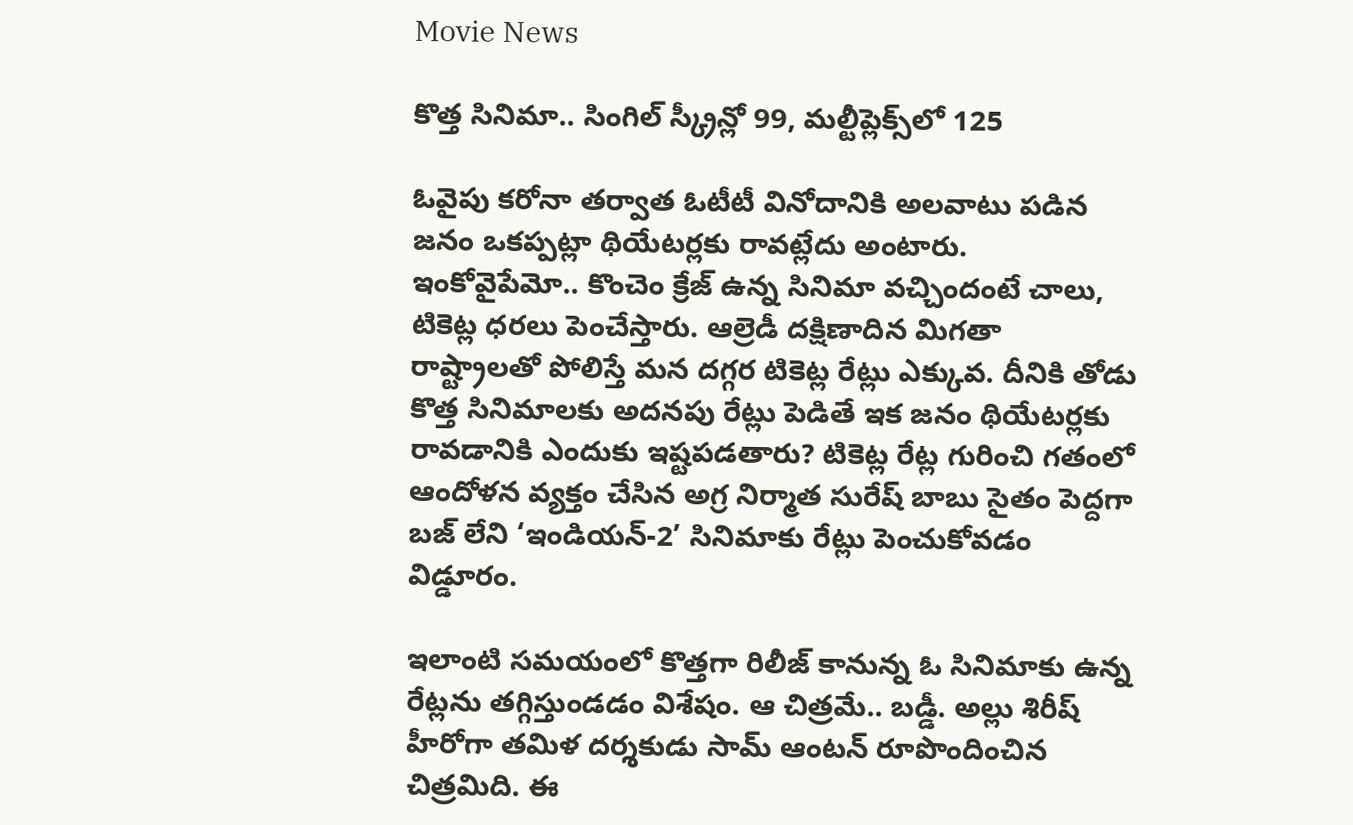Movie News

కొత్త సినిమా.. సింగిల్ స్క్రీన్లో 99, మల్టీప్లెక్స్‌లో 125

ఓవైపు కరోనా తర్వాత ఓటీటీ వినోదానికి అలవాటు పడిన జనం ఒకప్పట్లా థియేటర్లకు రావట్లేదు అంటారు. ఇంకోవైపేమో.. కొంచెం క్రేజ్ ఉన్న సినిమా వచ్చిందంటే చాలు, టికెట్ల ధరలు పెంచేస్తారు. ఆల్రెడీ దక్షిణాదిన మిగతా రాష్ట్రాలతో పోలిస్తే మన దగ్గర టికెట్ల రేట్లు ఎక్కువ. దీనికి తోడు కొత్త సినిమాలకు అదనపు రేట్లు పెడితే ఇక జనం థియేటర్లకు రావడానికి ఎందుకు ఇష్టపడతారు? టికెట్ల రేట్ల గురించి గతంలో ఆందోళన వ్యక్తం చేసిన అగ్ర నిర్మాత సురేష్ బాబు సైతం పెద్దగా బజ్ లేని ‘ఇండియన్-2’ సినిమాకు రేట్లు పెంచుకోవడం విడ్డూరం.

ఇలాంటి సమయంలో కొత్తగా రిలీజ్ కానున్న ఓ సినిమాకు ఉన్న రేట్లను తగ్గిస్తుండడం విశేషం. ఆ చిత్రమే.. బడ్డీ. అల్లు శిరీష్ హీరోగా తమిళ దర్శకుడు సామ్ ఆంటన్ రూపొందించిన చిత్రమిది. ఈ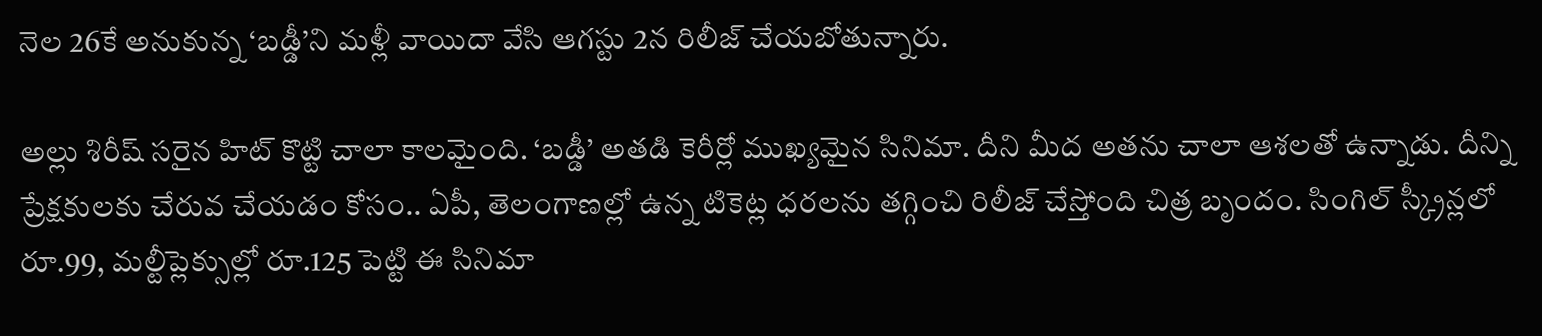నెల 26కే అనుకున్న ‘బడ్డీ’ని మళ్లీ వాయిదా వేసి ఆగస్టు 2న రిలీజ్ చేయబోతున్నారు.

అల్లు శిరీష్ సరైన హిట్ కొట్టి చాలా కాలమైంది. ‘బడ్డీ’ అతడి కెరీర్లో ముఖ్యమైన సినిమా. దీని మీద అతను చాలా ఆశలతో ఉన్నాడు. దీన్ని ప్రేక్షకులకు చేరువ చేయడం కోసం.. ఏపీ, తెలంగాణల్లో ఉన్న టికెట్ల ధరలను తగ్గించి రిలీజ్ చేస్తోంది చిత్ర బృందం. సింగిల్ స్క్రీన్లలో రూ.99, మల్టీప్లెక్సుల్లో రూ.125 పెట్టి ఈ సినిమా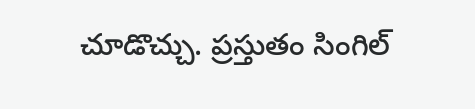చూడొచ్చు. ప్రస్తుతం సింగిల్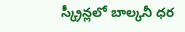స్క్రీన్లలో బాల్కనీ ధర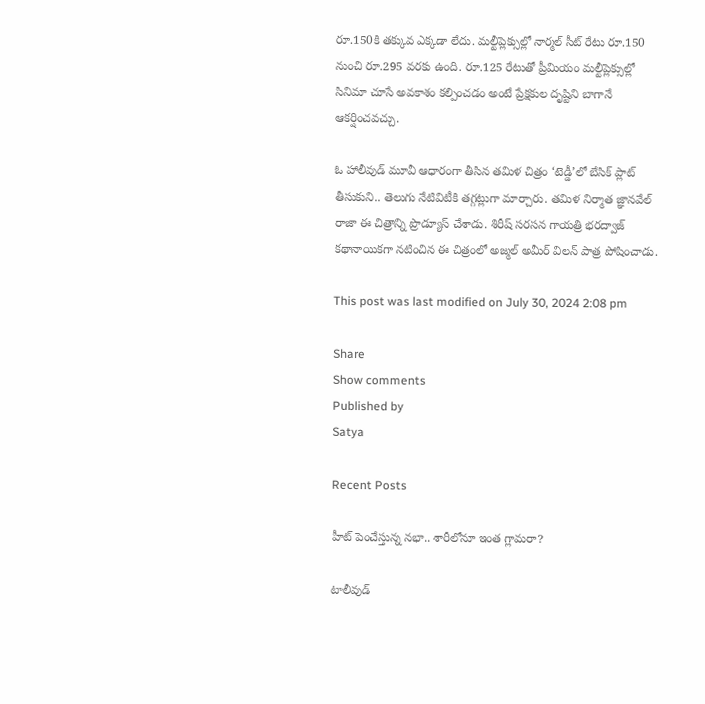రూ.150కి తక్కువ ఎక్కడా లేదు. మల్టీప్లెక్సుల్లో నార్మల్ సీట్ రేటు రూ.150 నుంచి రూ.295 వరకు ఉంది. రూ.125 రేటుతో ప్రీమియం మల్టీప్లెక్సుల్లో సినిమా చూసే అవకాశం కల్పించడం అంటే ప్రేక్షకుల దృష్టిని బాగానే ఆకర్షించవచ్చు.

ఓ హాలీవుడ్ మూవీ ఆధారంగా తీసిన తమిళ చిత్రం ‘టెడ్డీ’లో బేసిక్ ప్లాట్ తీసుకుని.. తెలుగు నేటివిటీకి తగ్గట్లుగా మార్చారు. తమిళ నిర్మాత జ్ఞానవేల్ రాజా ఈ చిత్రాన్ని ప్రొడ్యూస్ చేశాడు. శిరీష్ సరసన గాయత్రి భరద్వాజ్ కథానాయికగా నటించిన ఈ చిత్రంలో అజ్మల్ అమీర్ విలన్ పాత్ర పోషించాడు.

This post was last modified on July 30, 2024 2:08 pm

Share
Show comments
Published by
Satya

Recent Posts

హీట్ పెంచేస్తున్న నభా.. శారీలోనూ ఇంత గ్లామరా?

టాలీవుడ్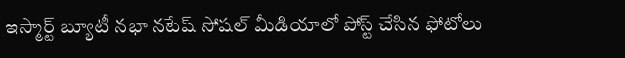ఇస్మార్ట్ బ్యూటీ నభా నటేష్ సోషల్ మీడియాలో పోస్ట్ చేసిన ఫోటోలు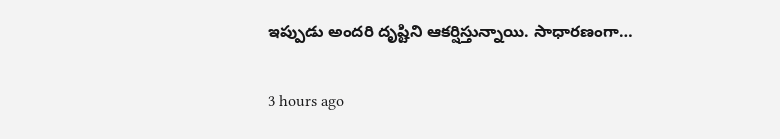ఇప్పుడు అందరి దృష్టిని ఆకర్షిస్తున్నాయి. సాధారణంగా…

3 hours ago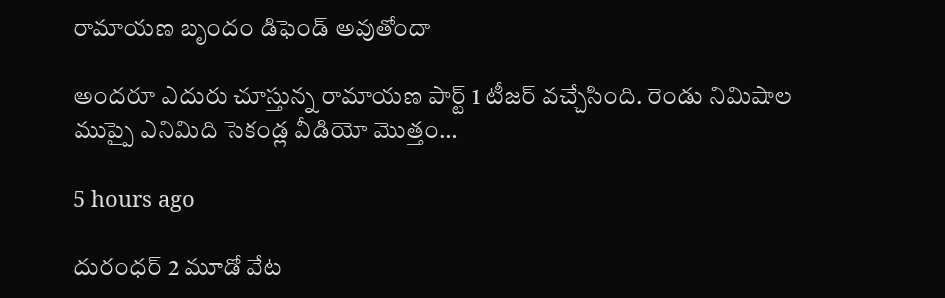రామాయణ బృందం డిఫెండ్ అవుతోందా

అందరూ ఎదురు చూస్తున్న రామాయణ పార్ట్ 1 టీజర్ వచ్చేసింది. రెండు నిమిషాల ముప్పై ఎనిమిది సెకండ్ల వీడియో మొత్తం…

5 hours ago

దురంధర్ 2 మూడో వేట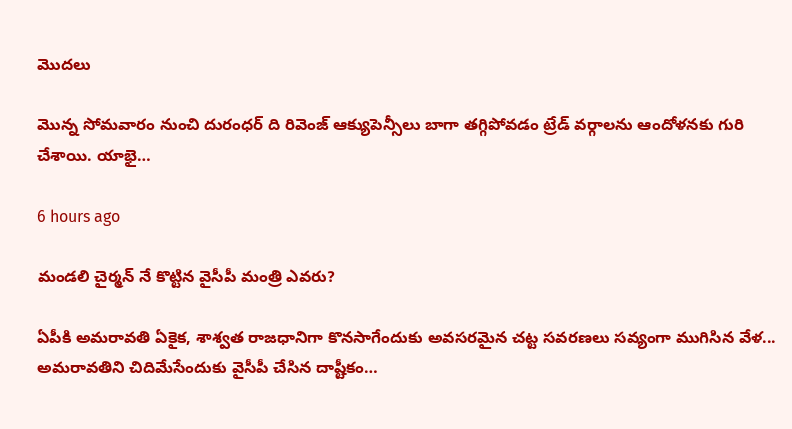మొదలు

మొన్న సోమవారం నుంచి దురంధర్ ది రివెంజ్ ఆక్యుపెన్సీలు బాగా తగ్గిపోవడం ట్రేడ్ వర్గాలను ఆందోళనకు గురి చేశాయి. యాభై…

6 hours ago

మండలి చైర్మన్ నే కొట్టిన వైసీపీ మంత్రి ఎవరు?

ఏపీకి అమరావతి ఏకైక, శాశ్వత రాజధానిగా కొనసాగేందుకు అవసరమైన చట్ట సవరణలు సవ్యంగా ముగిసిన వేళ... అమరావతిని చిదిమేసేందుకు వైసీపీ చేసిన దాష్టీకం…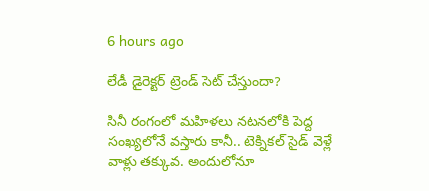6 hours ago

లేడీ డైరెక్టర్ ట్రెండ్ సెట్ చేస్తుందా?

సినీ రంగంలో మహిళలు నటనలోకి పెద్ద సంఖ్యలోనే వస్తారు కానీ.. టెక్నికల్ సైడ్ వెళ్లే వాళ్లు తక్కువ. అందులోనూ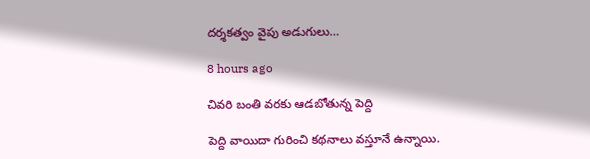దర్శకత్వం వైపు అడుగులు…

8 hours ago

చివరి బంతి వరకు ఆడబోతున్న పెద్ది

పెద్ది వాయిదా గురించి కథనాలు వస్తూనే ఉన్నాయి.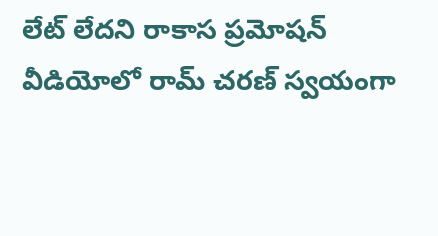లేట్ లేదని రాకాస ప్రమోషన్ వీడియోలో రామ్ చరణ్ స్వయంగా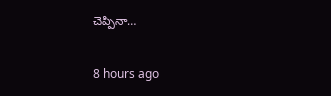చెప్పినా…

8 hours ago